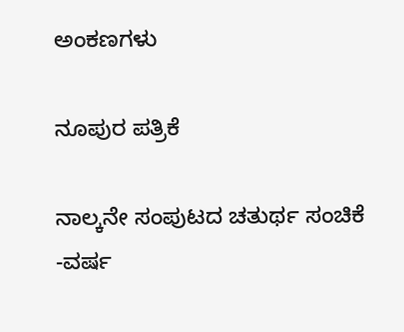ಅಂಕಣಗಳು

ನೂಪುರ ಪತ್ರಿಕೆ

ನಾಲ್ಕನೇ ಸಂಪುಟದ ಚತುರ್ಥ ಸಂಚಿಕೆ -ವರ್ಷ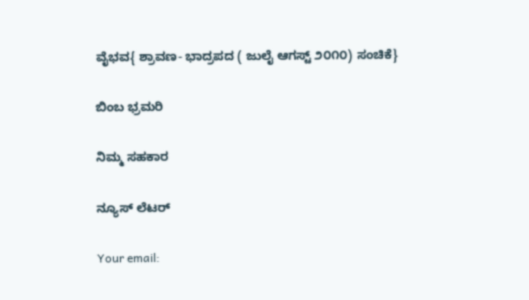ವೈಭವ{ ಶ್ರಾವಣ- ಭಾದ್ರಪದ ( ಜುಲೈ ಆಗಸ್ಟ್ ೨೦೧೦) ಸಂಚಿಕೆ}

ಬಿಂಬ ಭ್ರಮರಿ

ನಿಮ್ಮ ಸಹಕಾರ

ನ್ಯೂಸ್ ಲೆಟರ್

Your email: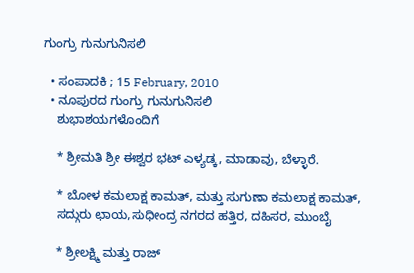ಗುಂಗ್ರು ಗುನುಗುನಿಸಲಿ

  • ಸಂಪಾದಕಿ ; 15 February, 2010
  • ನೂಪುರದ ಗುಂಗ್ರು ಗುನುಗುನಿಸಲಿ
    ಶುಭಾಶಯಗಳೊಂದಿಗೆ

    * ಶ್ರೀಮತಿ ಶ್ರೀ ಈಶ್ವರ ಭಟ್ ಎಳ್ಯಡ್ಕ, ಮಾಡಾವು, ಬೆಳ್ಳಾರೆ.

    * ಬೋಳ ಕಮಲಾಕ್ಷ ಕಾಮತ್, ಮತ್ತು ಸುಗುಣಾ ಕಮಲಾಕ್ಷ ಕಾಮತ್,
    ಸದ್ಗುರು ಛಾಯ,ಸುಧೀಂದ್ರ ನಗರದ ಹತ್ತಿರ, ದಹಿಸರ, ಮುಂಬೈ

    * ಶ್ರೀಲಕ್ಷ್ಮಿ ಮತ್ತು ರಾಜ್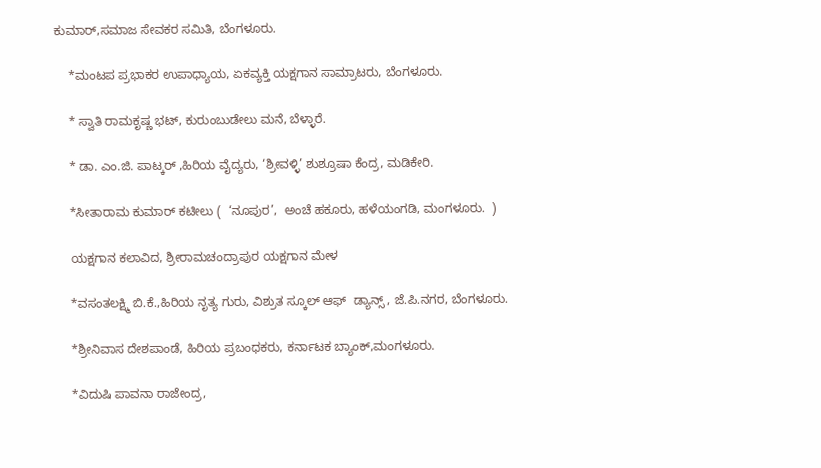ಕುಮಾರ್,ಸಮಾಜ ಸೇವಕರ ಸಮಿತಿ, ಬೆಂಗಳೂರು.

    *ಮಂಟಪ ಪ್ರಭಾಕರ ಉಪಾಧ್ಯಾಯ, ಏಕವ್ಯಕ್ತಿ ಯಕ್ಷಗಾನ ಸಾಮ್ರಾಟರು, ಬೆಂಗಳೂರು.

    * ಸ್ವಾತಿ ರಾಮಕೃಷ್ಣ ಭಟ್, ಕುರುಂಬುಡೇಲು ಮನೆ, ಬೆಳ್ಳಾರೆ.

    * ಡಾ. ಎಂ.ಜಿ. ಪಾಟ್ಕರ್ ,ಹಿರಿಯ ವೈದ್ಯರು, ‘ಶ್ರೀವಳ್ಳಿ’ ಶುಶ್ರೂಷಾ ಕೆಂದ್ರ, ಮಡಿಕೇರಿ.

    *ಸೀತಾರಾಮ ಕುಮಾರ್ ಕಟೀಲು (  ‘ನೂಪುರ’,  ಅಂಚೆ ಹಕೂರು, ಹಳೆಯಂಗಡಿ, ಮಂಗಳೂರು.  )

    ಯಕ್ಷಗಾನ ಕಲಾವಿದ, ಶ್ರೀರಾಮಚಂದ್ರಾಪುರ ಯಕ್ಷಗಾನ ಮೇಳ

    *ವಸಂತಲಕ್ಷ್ಮಿ ಬಿ.ಕೆ.,ಹಿರಿಯ ನೃತ್ಯ ಗುರು, ವಿಶ್ರುತ ಸ್ಕೂಲ್ ಆಫ್  ಡ್ಯಾನ್ಸ್ , ಜೆ.ಪಿ.ನಗರ, ಬೆಂಗಳೂರು.

    *ಶ್ರೀನಿವಾಸ ದೇಶಪಾಂಡೆ, ಹಿರಿಯ ಪ್ರಬಂಧಕರು, ಕರ್ನಾಟಕ ಬ್ಯಾಂಕ್,ಮಂಗಳೂರು.

    *ವಿದುಷಿ ಪಾವನಾ ರಾಜೇಂದ್ರ,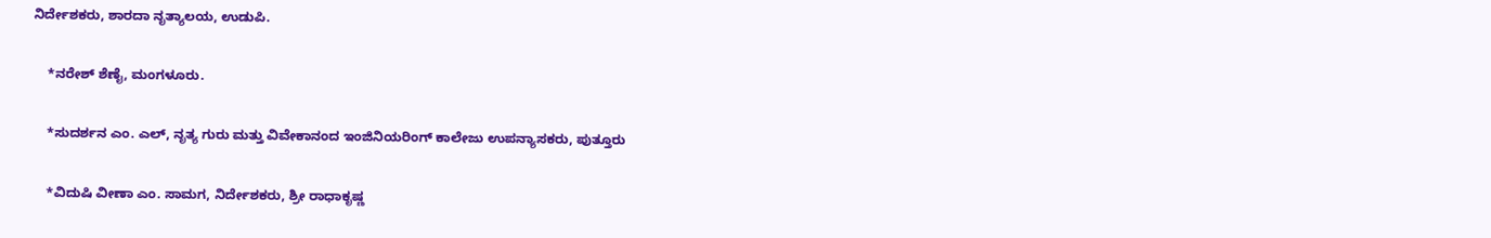ನಿರ್ದೇಶಕರು, ಶಾರದಾ ನೃತ್ಯಾಲಯ, ಉಡುಪಿ.

    *ನರೇಶ್ ಶೆಣೈ, ಮಂಗಳೂರು.

    *ಸುದರ್ಶನ ಎಂ. ಎಲ್, ನೃತ್ಯ ಗುರು ಮತ್ತು ವಿವೇಕಾನಂದ ಇಂಜಿನಿಯರಿಂಗ್ ಕಾಲೇಜು ಉಪನ್ಯಾಸಕರು, ಪುತ್ತೂರು

    *ವಿದುಷಿ ವೀಣಾ ಎಂ. ಸಾಮಗ, ನಿರ್ದೇಶಕರು, ಶ್ರೀ ರಾಧಾಕೃಷ್ಣ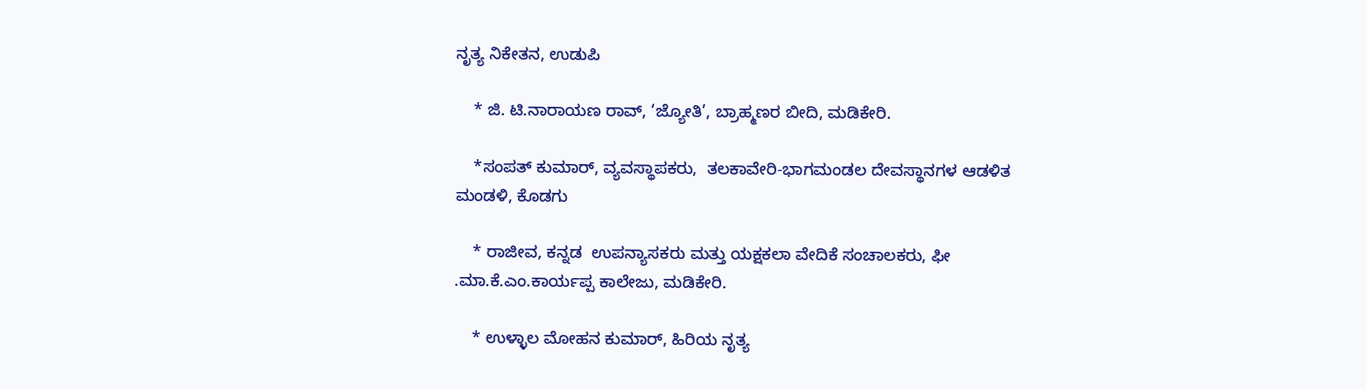ನೃತ್ಯ ನಿಕೇತನ, ಉಡುಪಿ

    * ಜಿ. ಟಿ.ನಾರಾಯಣ ರಾವ್, ‘ಜ್ಯೋತಿ’, ಬ್ರಾಹ್ಮಣರ ಬೀದಿ, ಮಡಿಕೇರಿ.

    *ಸಂಪತ್ ಕುಮಾರ್, ವ್ಯವಸ್ಥಾಪಕರು,  ತಲಕಾವೇರಿ-ಭಾಗಮಂಡಲ ದೇವಸ್ಥಾನಗಳ ಆಡಳಿತ ಮಂಡಳಿ, ಕೊಡಗು

    * ರಾಜೀವ, ಕನ್ನಡ  ಉಪನ್ಯಾಸಕರು ಮತ್ತು ಯಕ್ಷಕಲಾ ವೇದಿಕೆ ಸಂಚಾಲಕರು, ಫೀ .ಮಾ.ಕೆ.ಎಂ.ಕಾರ್ಯಪ್ಪ ಕಾಲೇಜು, ಮಡಿಕೇರಿ.

    * ಉಳ್ಳಾಲ ಮೋಹನ ಕುಮಾರ್, ಹಿರಿಯ ನೃತ್ಯ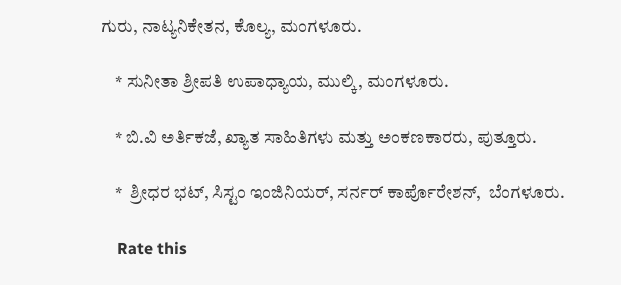ಗುರು, ನಾಟ್ಯನಿಕೇತನ, ಕೊಲ್ಯ, ಮಂಗಳೂರು.

    * ಸುನೀತಾ ಶ್ರೀಪತಿ ಉಪಾಧ್ಯಾಯ, ಮುಲ್ಕಿ, ಮಂಗಳೂರು.

    * ಬಿ.ವಿ ಅರ್ತಿಕಜೆ, ಖ್ಯಾತ ಸಾಹಿತಿಗಳು ಮತ್ತು ಅಂಕಣಕಾರರು, ಪುತ್ತೂರು.

    *  ಶ್ರೀಧರ ಭಟ್, ಸಿಸ್ಟಂ ಇಂಜಿನಿಯರ್, ಸರ್ನರ್ ಕಾರ್ಪೊರೇಶನ್,  ಬೆಂಗಳೂರು.

    Rate this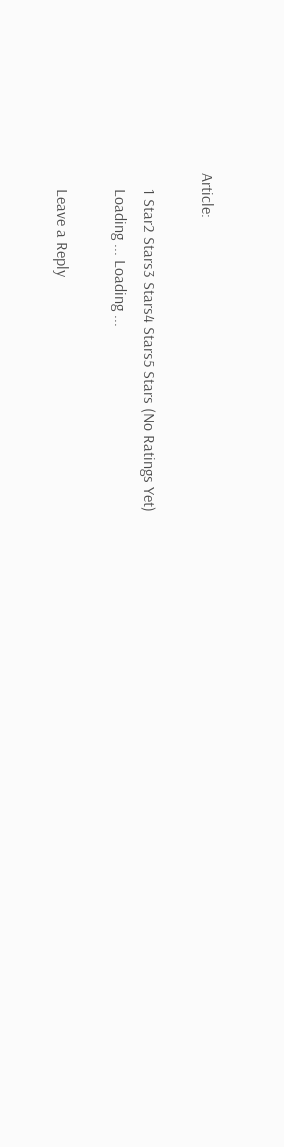Article:

    1 Star2 Stars3 Stars4 Stars5 Stars (No Ratings Yet)
    Loading ... Loading ...

    Leave a Reply